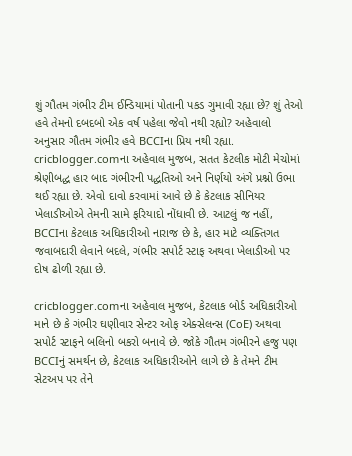શું ગૌતમ ગંભીર ટીમ ઈન્ડિયામાં પોતાની પકડ ગુમાવી રહ્યા છે? શું તેઓ હવે તેમનો દબદબો એક વર્ષ પહેલા જેવો નથી રહ્યો? અહેવાલો અનુસાર ગૌતમ ગંભીર હવે BCCIના પ્રિય નથી રહ્યા.
cricblogger.comના અહેવાલ મુજબ, સતત કેટલીક મોટી મેચોમાં શ્રેણીબદ્ધ હાર બાદ ગંભીરની પદ્ધતિઓ અને નિર્ણયો અંગે પ્રશ્નો ઉભા થઈ રહ્યા છે. એવો દાવો કરવામાં આવે છે કે કેટલાક સીનિયર ખેલાડીઓએ તેમની સામે ફરિયાદો નોંધાવી છે. આટલું જ નહીં, BCCIના કેટલાક અધિકારીઓ નારાજ છે કે, હાર માટે વ્યક્તિગત જવાબદારી લેવાને બદલે, ગંભીર સપોર્ટ સ્ટાફ અથવા ખેલાડીઓ પર દોષ ઢોળી રહ્યા છે.

cricblogger.comના અહેવાલ મુજબ, કેટલાક બોર્ડ અધિકારીઓ માને છે કે ગંભીર ઘણીવાર સેન્ટર ઓફ એક્સેલન્સ (CoE) અથવા સપોર્ટ સ્ટાફને બલિનો બકરો બનાવે છે. જોકે ગૌતમ ગંભીરને હજુ પણ BCCIનું સમર્થન છે, કેટલાક અધિકારીઓને લાગે છે કે તેમને ટીમ સેટઅપ પર તેને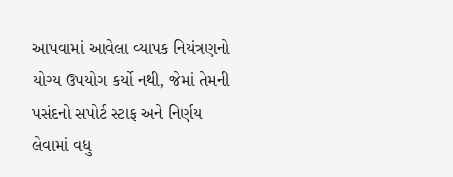આપવામાં આવેલા વ્યાપક નિયંત્રણનો યોગ્ય ઉપયોગ કર્યો નથી, જેમાં તેમની પસંદનો સપોર્ટ સ્ટાફ અને નિર્ણય લેવામાં વધુ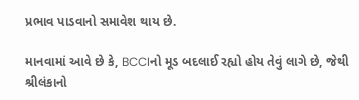પ્રભાવ પાડવાનો સમાવેશ થાય છે.

માનવામાં આવે છે કે, BCCIનો મૂડ બદલાઈ રહ્યો હોય તેવું લાગે છે, જેથી શ્રીલંકાનો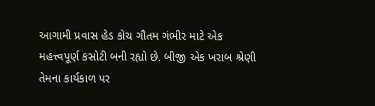આગામી પ્રવાસ હેડ કોચ ગૌતમ ગંભીર માટે એક મહત્ત્વપૂર્ણ કસોટી બની રહ્યો છે. બીજી એક ખરાબ શ્રેણી તેમના કાર્યકાળ પર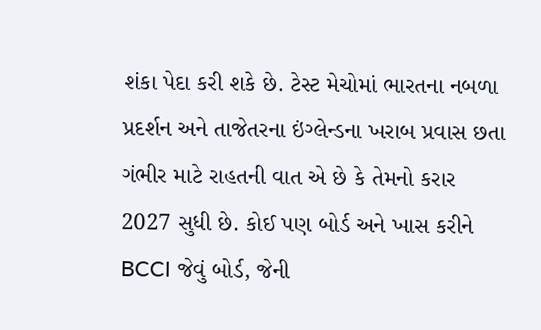શંકા પેદા કરી શકે છે. ટેસ્ટ મેચોમાં ભારતના નબળા પ્રદર્શન અને તાજેતરના ઇંગ્લેન્ડના ખરાબ પ્રવાસ છતા ગંભીર માટે રાહતની વાત એ છે કે તેમનો કરાર 2027 સુધી છે. કોઈ પણ બોર્ડ અને ખાસ કરીને BCCI જેવું બોર્ડ, જેની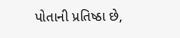પોતાની પ્રતિષ્ઠા છે,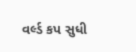વર્લ્ડ કપ સુધી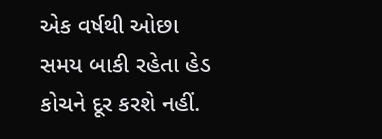એક વર્ષથી ઓછા સમય બાકી રહેતા હેડ કોચને દૂર કરશે નહીં.